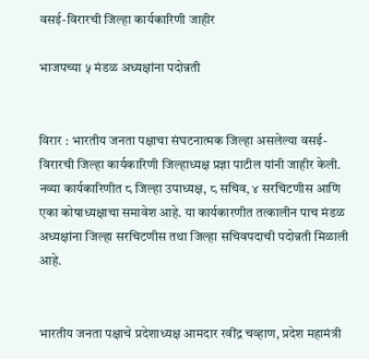वसई-विरारची जिल्हा कार्यकारिणी जाहीर

भाजपच्या ५ मंडळ अध्यक्षांना पदोन्नती


विरार : भारतीय जनता पक्षाचा संघटनात्मक जिल्हा असलेल्या वसई-विरारची जिल्हा कार्यकारिणी जिल्हाध्यक्ष प्रज्ञा पाटील यांनी जाहीर केली. नव्या कार्यकारिणीत ८ जिल्हा उपाध्यक्ष, ८ सचिव, ४ सरचिटणीस आणि एका कोषाध्यक्षाचा समावेश आहे. या कार्यकारणीत तत्कालीन पाच मंडळ अध्यक्षांना जिल्हा सरचिटणीस तथा जिल्हा सचिवपदाची पदोन्नती मिळाली आहे.


भारतीय जनता पक्षाचे प्रदेशाध्यक्ष आमदार रवींद्र चव्हाण, प्रदेश महामंत्री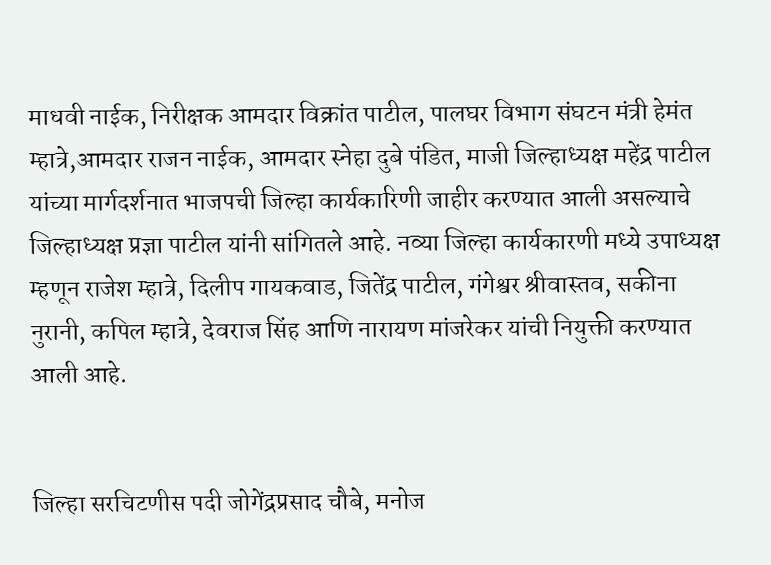माधवी नाईक, निरीक्षक आमदार विक्रांत पाटील, पालघर विभाग संघटन मंत्री हेमंत म्हात्रे,आमदार राजन नाईक, आमदार स्नेहा दुबे पंडित, माजी जिल्हाध्यक्ष महेंद्र पाटील यांच्या मार्गदर्शनात भाजपची जिल्हा कार्यकारिणी जाहीर करण्यात आली असल्याचे जिल्हाध्यक्ष प्रज्ञा पाटील यांनी सांगितले आहे. नव्या जिल्हा कार्यकारणी मध्ये उपाध्यक्ष म्हणून राजेश म्हात्रे, दिलीप गायकवाड, जितेंद्र पाटील, गंगेश्वर श्रीवास्तव, सकीना नुरानी, कपिल म्हात्रे, देवराज सिंह आणि नारायण मांजरेकर यांची नियुक्ती करण्यात आली आहे.


जिल्हा सरचिटणीस पदी जोगेंद्रप्रसाद चौबे, मनोज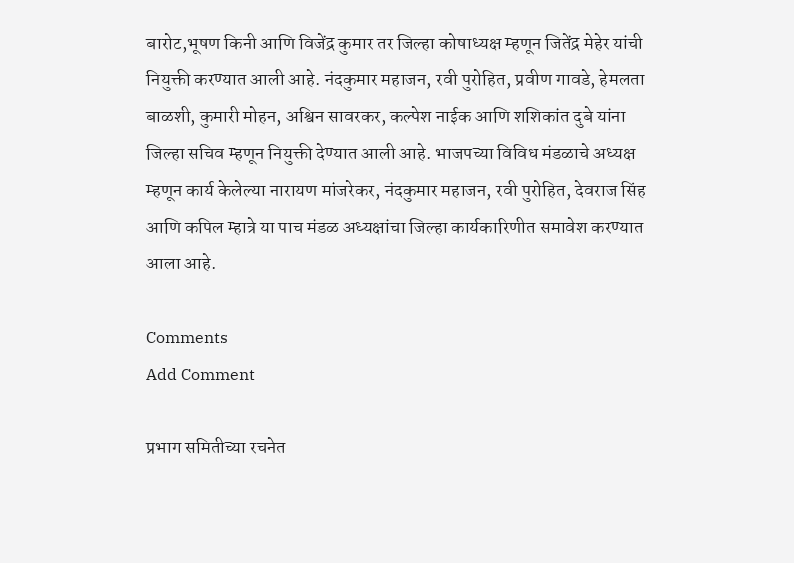बारोट,भूषण किनी आणि विजेंद्र कुमार तर जिल्हा कोषाध्यक्ष म्हणून जितेंद्र मेहेर यांची नियुक्ती करण्यात आली आहे. नंदकुमार महाजन, रवी पुरोहित, प्रवीण गावडे, हेमलता बाळशी, कुमारी मोहन, अश्विन सावरकर, कल्पेश नाईक आणि शशिकांत दुबे यांना जिल्हा सचिव म्हणून नियुक्ती देण्यात आली आहे. भाजपच्या विविध मंडळाचे अध्यक्ष म्हणून कार्य केलेल्या नारायण मांजरेकर, नंदकुमार महाजन, रवी पुरोहित, देवराज सिंह आणि कपिल म्हात्रे या पाच मंडळ अध्यक्षांचा जिल्हा कार्यकारिणीत समावेश करण्यात आला आहे.

Comments
Add Comment

प्रभाग समितीच्या रचनेत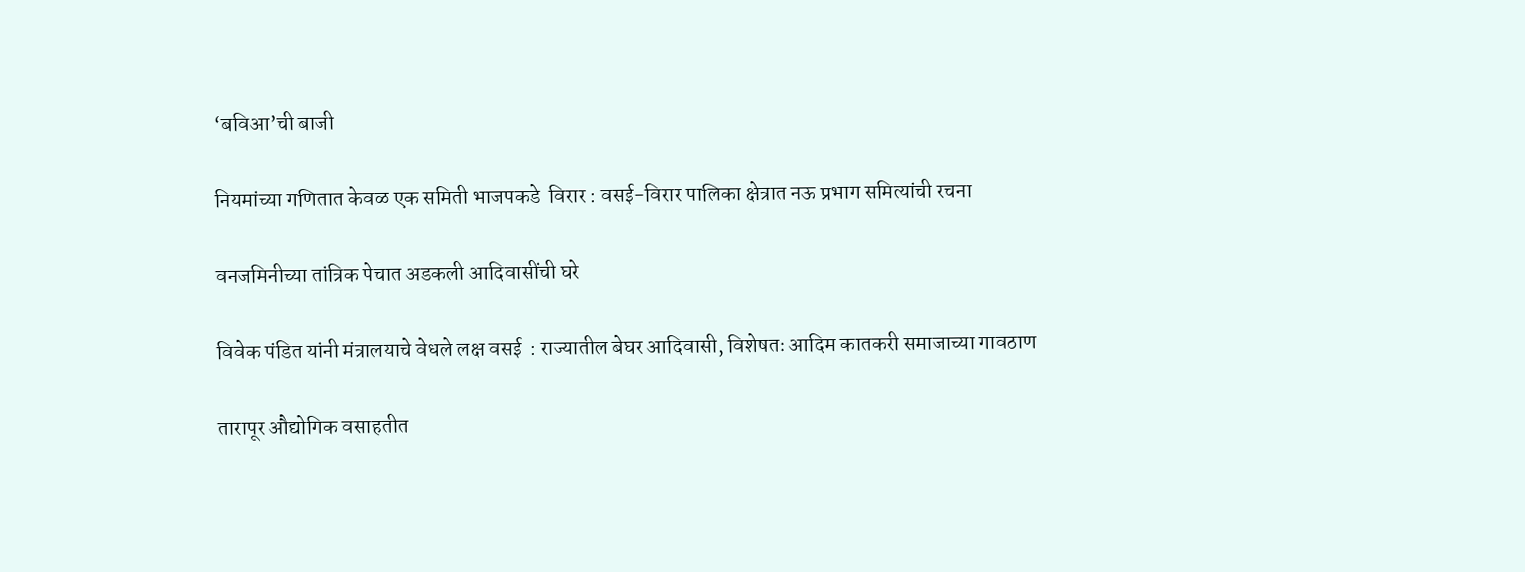‘बविआ’ची बाजी

नियमांच्या गणितात केवळ एक समिती भाजपकडे  विरार : वसई-विरार पालिका क्षेत्रात नऊ प्रभाग समित्यांची रचना

वनजमिनीच्या तांत्रिक पेचात अडकली आदिवासींची घरे

विवेक पंडित यांनी मंत्रालयाचे वेधले लक्ष वसई  : राज्यातील बेघर आदिवासी, विशेषतः आदिम कातकरी समाजाच्या गावठाण

तारापूर औद्योगिक वसाहतीत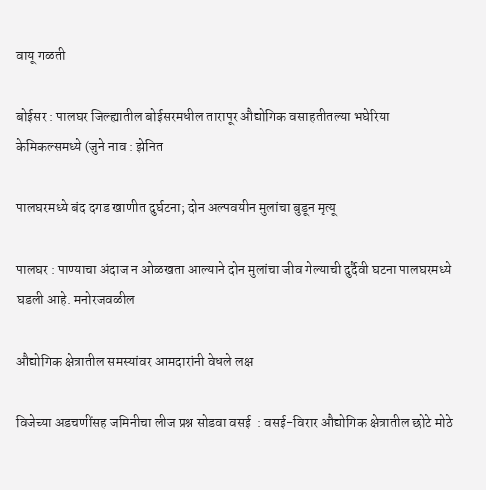वायू गळती

बोईसर : पालघर जिल्ह्यातील बोईसरमधील तारापूर औद्योगिक वसाहतीतल्या भघेरिया केमिकल्समध्ये (जुने नाव : झेनित

पालघरमध्ये बंद दगड खाणीत दुर्घटना; दोन अल्पवयीन मुलांचा बुडून मृत्यू

पालघर : पाण्याचा अंदाज न ओळखता आल्याने दोन मुलांचा जीव गेल्याची दुर्दैवी घटना पालघरमध्ये घडली आहे. मनोरजवळील

औद्योगिक क्षेत्रातील समस्यांवर आमदारांनी वेधले लक्ष

विजेच्या अडचणींसह जमिनीचा लीज प्रश्न सोडवा वसई  : वसई-विरार औद्योगिक क्षेत्रातील छोटे मोठे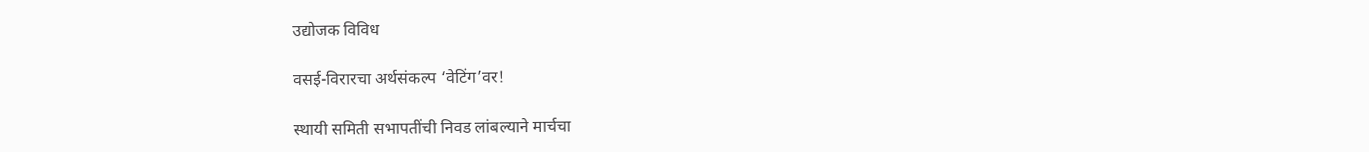उद्योजक विविध

वसई-विरारचा अर्थसंकल्प ‘वेटिंग’वर!

स्थायी समिती सभापतींची निवड लांबल्याने मार्चचा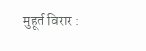मुहूर्त विरार :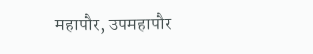महापौर, उपमहापौर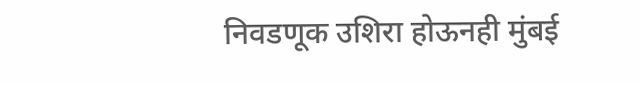निवडणूक उशिरा होऊनही मुंबई